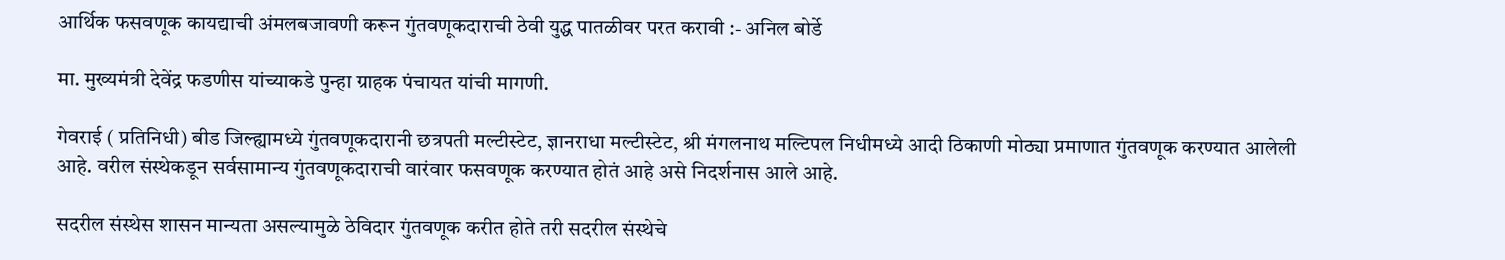आर्थिक फसवणूक कायद्याची अंमलबजावणी करून गुंतवणूकदाराची ठेवी युद्ध पातळीवर परत करावी :- अनिल बोर्डे

मा. मुख्यमंत्री देवेंद्र फडणीस यांच्याकडे पुन्हा ग्राहक पंचायत यांची मागणी.

गेवराई ( प्रतिनिधी) बीड जिल्ह्यामध्ये गुंतवणूकदारानी छत्रपती मल्टीस्टेट, ज्ञानराधा मल्टीस्टेट, श्री मंगलनाथ मल्टिपल निधीमध्ये आदी ठिकाणी मोठ्या प्रमाणात गुंतवणूक करण्यात आलेली आहे. वरील संस्थेकडून सर्वसामान्य गुंतवणूकदाराची वारंवार फसवणूक करण्यात होतं आहे असे निदर्शनास आले आहे.

सदरील संस्थेस शासन मान्यता असल्यामुळे ठेविदार गुंतवणूक करीत होते तरी सदरील संस्थेचे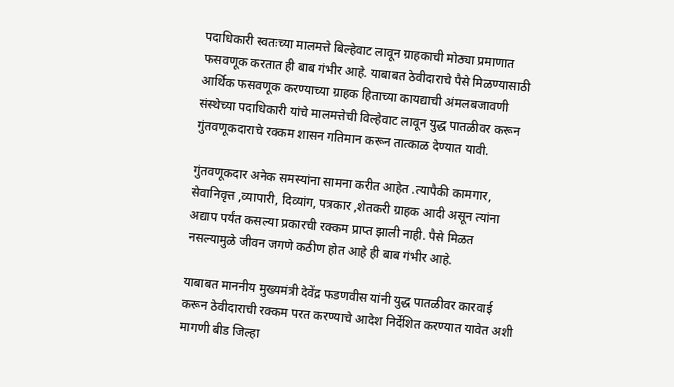पदाधिकारी स्वतःच्या मालमत्ते बिल्हेवाट लावून ग्राहकाची मोठ्या प्रमाणात फसवणूक करतात ही बाब गंभीर आहे. याबाबत ठेवीदाराचे पैसे मिळण्यासाठी आर्थिक फसवणूक करण्याच्या ग्राहक हिताच्या कायद्याची अंमलबजावणी संस्थेच्या पदाधिकारी यांचे मालमत्तेची विल्हेवाट लावून युद्ध पातळीवर करून गुंतवणूकदाराचे रक्कम शासन गतिमान करून तात्काळ देण्यात यावी.

गुंतवणूकदार अनेक समस्यांना सामना करीत आहेत .त्यापैकी कामगार, सेवानिवृत्त ,व्यापारी, दिव्यांग, पत्रकार ,शेतकरी ग्राहक आदी असून त्यांना अद्याप पर्यंत कसल्या प्रकारची रक्कम प्राप्त झाली नाही. पैसे मिळत नसल्यामुळे जीवन जगणे कठीण होत आहे ही बाब गंभीर आहे.

याबाबत माननीय मुख्यमंत्री देवेंद्र फडणवीस यांनी युद्ध पातळीवर कारवाई करून ठेवीदाराची रक्कम परत करण्याचे आदेश निर्देशित करण्यात यावेत अशी मागणी बीड जिल्हा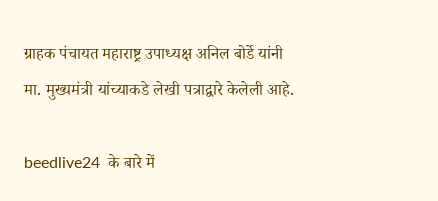ग्राहक पंचायत महाराष्ट्र उपाध्यक्ष अनिल बोर्डे यांनी मा. मुख्यमंत्री यांच्याकडे लेखी पत्राद्वारे केलेली आहे.

beedlive24  के बारे में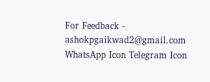For Feedback - ashokpgaikwad2@gmail.com
WhatsApp Icon Telegram Icon